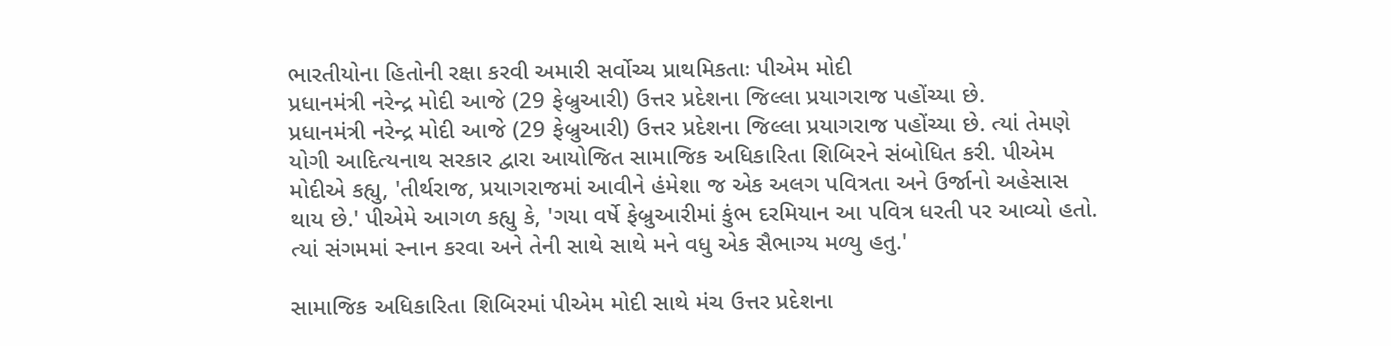ભારતીયોના હિતોની રક્ષા કરવી અમારી સર્વોચ્ચ પ્રાથમિકતાઃ પીએમ મોદી
પ્રધાનમંત્રી નરેન્દ્ર મોદી આજે (29 ફેબ્રુઆરી) ઉત્તર પ્રદેશના જિલ્લા પ્રયાગરાજ પહોંચ્યા છે.
પ્રધાનમંત્રી નરેન્દ્ર મોદી આજે (29 ફેબ્રુઆરી) ઉત્તર પ્રદેશના જિલ્લા પ્રયાગરાજ પહોંચ્યા છે. ત્યાં તેમણે યોગી આદિત્યનાથ સરકાર દ્વારા આયોજિત સામાજિક અધિકારિતા શિબિરને સંબોધિત કરી. પીએમ મોદીએ કહ્યુ, 'તીર્થરાજ, પ્રયાગરાજમાં આવીને હંમેશા જ એક અલગ પવિત્રતા અને ઉર્જાનો અહેસાસ થાય છે.' પીએમે આગળ કહ્યુ કે, 'ગયા વર્ષે ફેબ્રુઆરીમાં કુંભ દરમિયાન આ પવિત્ર ધરતી પર આવ્યો હતો. ત્યાં સંગમમાં સ્નાન કરવા અને તેની સાથે સાથે મને વધુ એક સૈભાગ્ય મળ્યુ હતુ.'

સામાજિક અધિકારિતા શિબિરમાં પીએમ મોદી સાથે મંચ ઉત્તર પ્રદેશના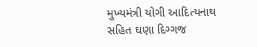મુખ્યમંત્રી યોગી આદિત્યનાથ સહિત ઘણા દિગ્ગજ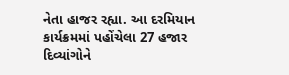નેતા હાજર રહ્યા. આ દરમિયાન કાર્યક્રમમાં પહોંચેલા 27 હજાર દિવ્યાંગોને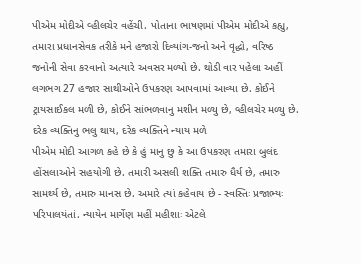પીએમ મોદીએ વ્હીલચેર વહેંચી. પોતાના ભાષણમાં પીએમ મોદીએ કહ્યુ, તમારા પ્રધાનસેવક તરીકે મને હજારો દિવ્યાંગ-જનો અને વૃદ્ધો, વરિષ્ઠ જનોની સેવા કરવાનો અત્યારે અવસર મળ્યો છે. થોડી વાર પહેલા અહીં લગભગ 27 હજાર સાથીઓને ઉપકરણ આપવામાં આવ્યા છે. કોઈને ટ્રાયસાઈકલ મળી છે, કોઈને સાંભળવાનુ મશીન મળ્યુ છે, વ્હીલચેર મળ્યુ છે.
દરેક વ્યક્તિનુ ભલુ થાય, દરેક વ્યક્તિને ન્યાય મળે
પીએમ મોદી આગળ કહે છે કે હું માનુ છુ કે આ ઉપકરણ તમારા બુલંદ હોંસલાઓને સહયોગી છે. તમારી અસલી શક્તિ તમારુ ધૈર્ય છે, તમારુ સામર્થ્ય છે, તમારુ માનસ છે. અમારે ત્યાં કહેવાય છે - સ્વસ્તિઃ પ્રજાભ્યઃ પરિપાલયંતાં. ન્યાયેન માર્ગેણ મહીં મહીશાઃ એટલે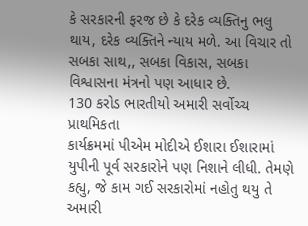કે સરકારની ફરજ છે કે દરેક વ્યક્તિનુ ભલુ થાય, દરેક વ્યક્તિને ન્યાય મળે. આ વિચાર તો સબકા સાથ,, સબકા વિકાસ, સબકા વિશ્વાસના મંત્રનો પણ આધાર છે.
130 કરોડ ભારતીયો અમારી સર્વોચ્ચ પ્રાથમિકતા
કાર્યક્રમમાં પીએમ મોદીએ ઈશારા ઈશારામાં યુપીની પૂર્વ સરકારોને પણ નિશાને લીધી. તેમણે કહ્યુ, જે કામ ગઈ સરકારોમાં નહોતુ થયુ તે અમારી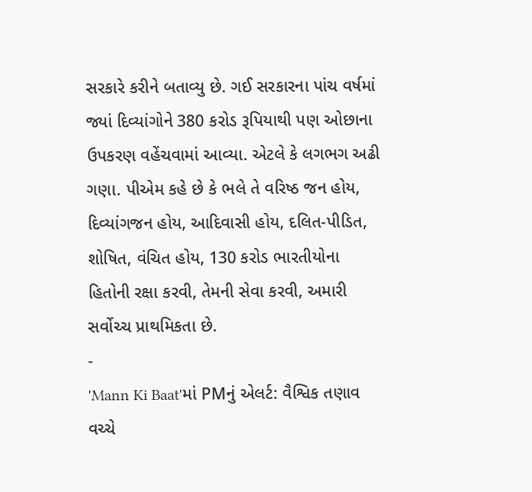સરકારે કરીને બતાવ્યુ છે. ગઈ સરકારના પાંચ વર્ષમાં જ્યાં દિવ્યાંગોને 380 કરોડ રૂપિયાથી પણ ઓછાના ઉપકરણ વહેંચવામાં આવ્યા. એટલે કે લગભગ અઢી ગણા. પીએમ કહે છે કે ભલે તે વરિષ્ઠ જન હોય, દિવ્યાંગજન હોય, આદિવાસી હોય, દલિત-પીડિત, શોષિત, વંચિત હોય, 130 કરોડ ભારતીયોના હિતોની રક્ષા કરવી, તેમની સેવા કરવી, અમારી સર્વોચ્ચ પ્રાથમિકતા છે.
-
'Mann Ki Baat'માં PMનું એલર્ટ: વૈશ્વિક તણાવ વચ્ચે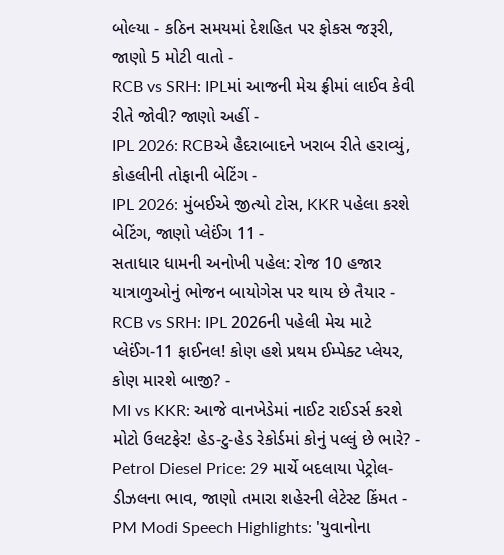બોલ્યા - કઠિન સમયમાં દેશહિત પર ફોકસ જરૂરી, જાણો 5 મોટી વાતો -
RCB vs SRH: IPLમાં આજની મેચ ફ્રીમાં લાઈવ કેવી રીતે જોવી? જાણો અહીં -
IPL 2026: RCBએ હૈદરાબાદને ખરાબ રીતે હરાવ્યું, કોહલીની તોફાની બેટિંગ -
IPL 2026: મુંબઈએ જીત્યો ટોસ, KKR પહેલા કરશે બેટિંગ, જાણો પ્લેઈંગ 11 -
સતાધાર ધામની અનોખી પહેલ: રોજ 10 હજાર યાત્રાળુઓનું ભોજન બાયોગેસ પર થાય છે તૈયાર -
RCB vs SRH: IPL 2026ની પહેલી મેચ માટે પ્લેઈંગ-11 ફાઈનલ! કોણ હશે પ્રથમ ઈમ્પેક્ટ પ્લેયર, કોણ મારશે બાજી? -
MI vs KKR: આજે વાનખેડેમાં નાઈટ રાઈડર્સ કરશે મોટો ઉલટફેર! હેડ-ટુ-હેડ રેકોર્ડમાં કોનું પલ્લું છે ભારે? -
Petrol Diesel Price: 29 માર્ચે બદલાયા પેટ્રોલ-ડીઝલના ભાવ, જાણો તમારા શહેરની લેટેસ્ટ કિંમત -
PM Modi Speech Highlights: 'યુવાનોના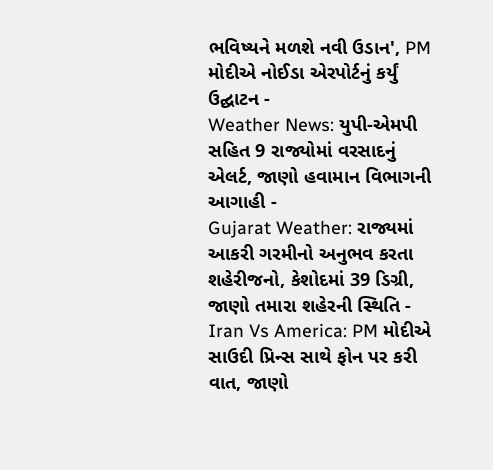ભવિષ્યને મળશે નવી ઉડાન', PM મોદીએ નોઈડા એરપોર્ટનું કર્યું ઉદ્ઘાટન -
Weather News: યુપી-એમપી સહિત 9 રાજ્યોમાં વરસાદનું એલર્ટ, જાણો હવામાન વિભાગની આગાહી -
Gujarat Weather: રાજ્યમાં આકરી ગરમીનો અનુભવ કરતા શહેરીજનો, કેશોદમાં 39 ડિગ્રી, જાણો તમારા શહેરની સ્થિતિ -
Iran Vs America: PM મોદીએ સાઉદી પ્રિન્સ સાથે ફોન પર કરી વાત, જાણો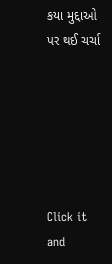કયા મુદ્દાઓ પર થઈ ચર્ચા






Click it and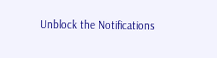Unblock the Notifications